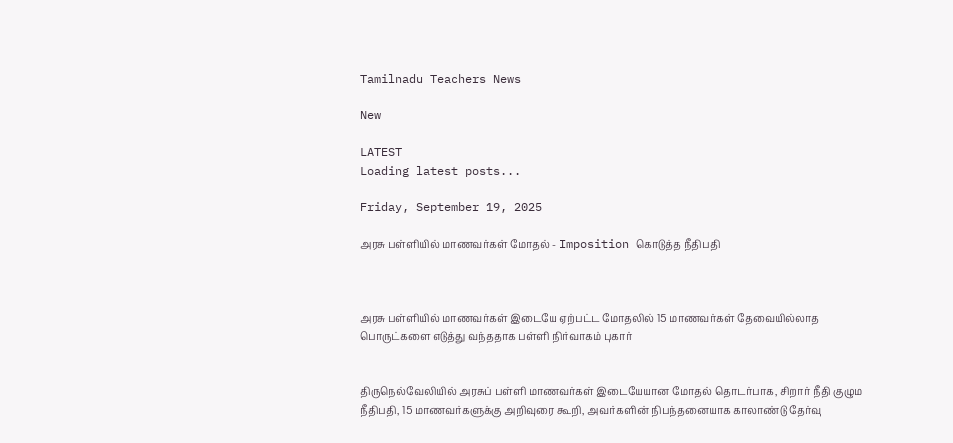Tamilnadu Teachers News

New

LATEST
Loading latest posts...

Friday, September 19, 2025

அரசு பள்ளியில் மாணவர்கள் மோதல் - Imposition கொடுத்த நீதிபதி



அரசு பள்ளியில் மாணவர்கள் இடையே ஏற்பட்ட மோதலில் 15 மாணவர்கள் தேவையில்லாத பொருட்களை எடுத்து வந்ததாக பள்ளி நிர்வாகம் புகார்


திருநெல்வேலியில் அரசுப் பள்ளி மாணவர்கள் இடையேயான மோதல் தொடர்பாக, சிறார் நீதி குழும நீதிபதி, 15 மாணவர்களுக்கு அறிவுரை கூறி, அவர்களின் நிபந்தனையாக காலாண்டு தேர்வு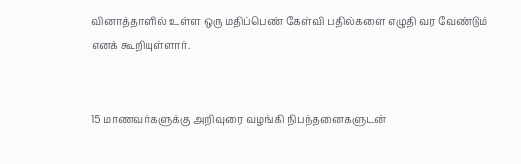வினாத்தாளில் உள்ள ஒரு மதிப்பெண் கேள்வி பதில்களை எழுதி வர வேண்டும் எனக் கூறியுள்ளார்.


15 மாணவர்களுக்கு அறிவுரை வழங்கி நிபந்தனைகளுடன்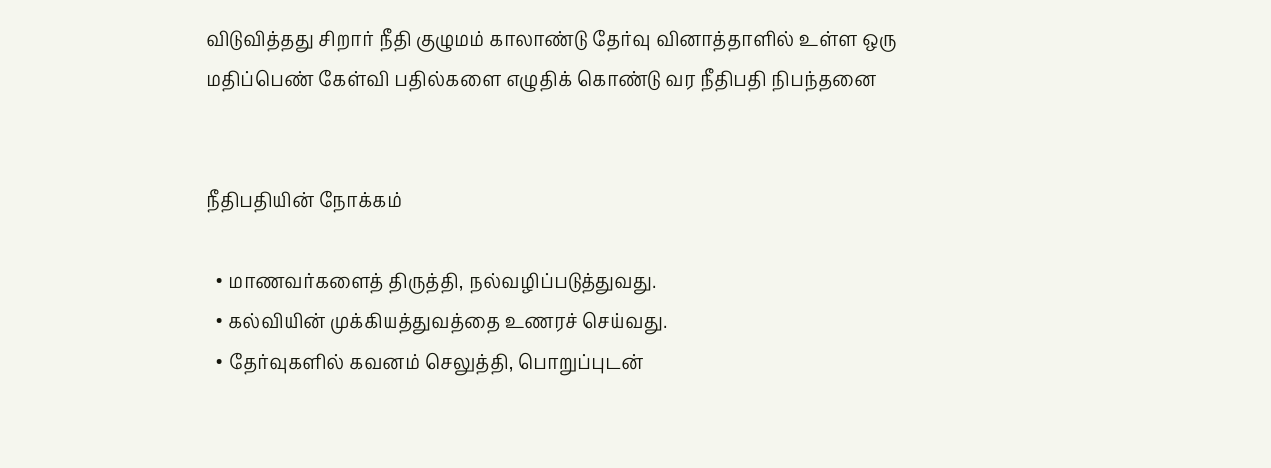விடுவித்தது சிறார் நீதி குழுமம் காலாண்டு தேர்வு வினாத்தாளில் உள்ள ஒரு மதிப்பெண் கேள்வி பதில்களை எழுதிக் கொண்டு வர நீதிபதி நிபந்தனை


நீதிபதியின் நோக்கம்

  • மாணவர்களைத் திருத்தி, நல்வழிப்படுத்துவது.
  • கல்வியின் முக்கியத்துவத்தை உணரச் செய்வது.
  • தேர்வுகளில் கவனம் செலுத்தி, பொறுப்புடன்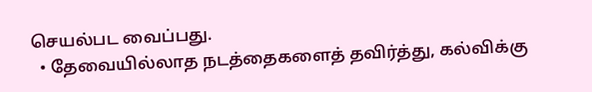செயல்பட வைப்பது.
  • தேவையில்லாத நடத்தைகளைத் தவிர்த்து, கல்விக்கு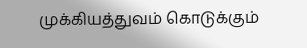முக்கியத்துவம் கொடுக்கும்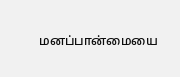மனப்பான்மையை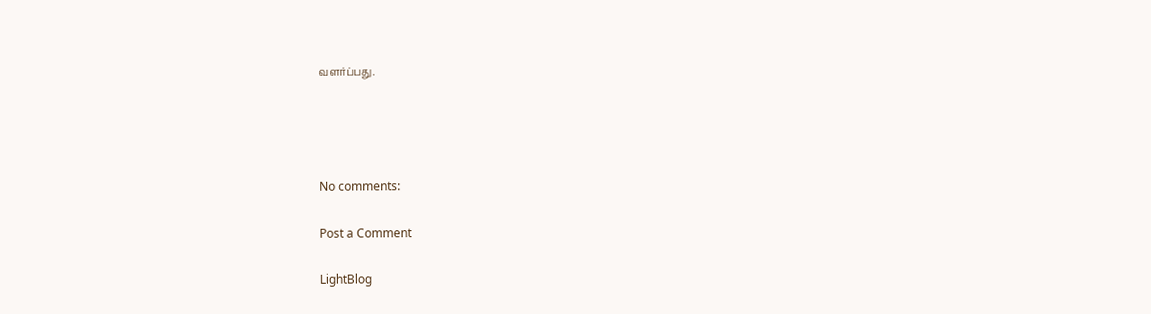வளர்ப்பது.




No comments:

Post a Comment

LightBlog